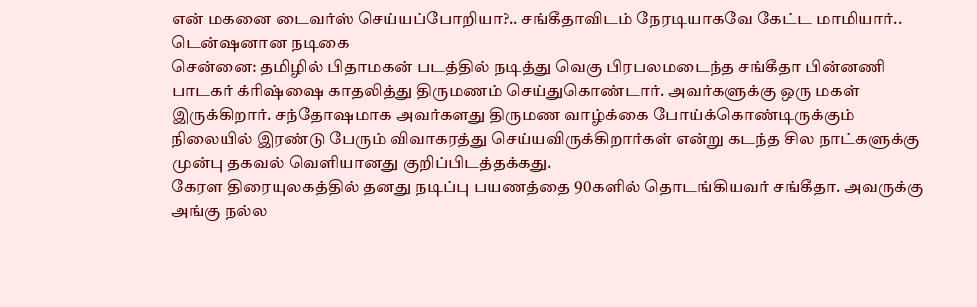என் மகனை டைவர்ஸ் செய்யப்போறியா?.. சங்கீதாவிடம் நேரடியாகவே கேட்ட மாமியார்.. டென்ஷனான நடிகை
சென்னை: தமிழில் பிதாமகன் படத்தில் நடித்து வெகு பிரபலமடைந்த சங்கீதா பின்னணி பாடகர் க்ரிஷ்ஷை காதலித்து திருமணம் செய்துகொண்டார். அவர்களுக்கு ஒரு மகள் இருக்கிறார். சந்தோஷமாக அவர்களது திருமண வாழ்க்கை போய்க்கொண்டிருக்கும் நிலையில் இரண்டு பேரும் விவாகரத்து செய்யவிருக்கிறார்கள் என்று கடந்த சில நாட்களுக்கு முன்பு தகவல் வெளியானது குறிப்பிடத்தக்கது.
கேரள திரையுலகத்தில் தனது நடிப்பு பயணத்தை 90களில் தொடங்கியவர் சங்கீதா. அவருக்கு அங்கு நல்ல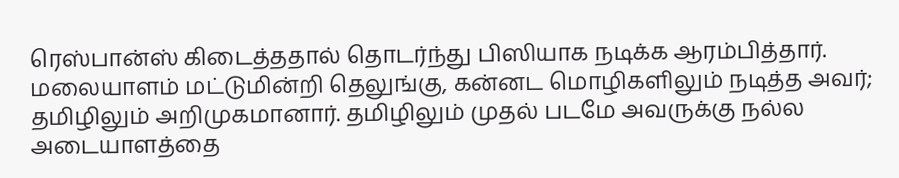ரெஸ்பான்ஸ் கிடைத்ததால் தொடர்ந்து பிஸியாக நடிக்க ஆரம்பித்தார். மலையாளம் மட்டுமின்றி தெலுங்கு, கன்னட மொழிகளிலும் நடித்த அவர்; தமிழிலும் அறிமுகமானார். தமிழிலும் முதல் படமே அவருக்கு நல்ல அடையாளத்தை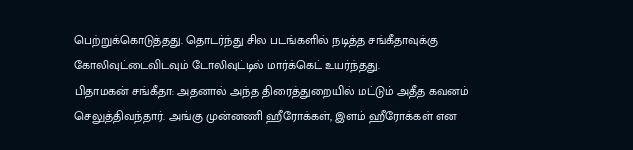பெற்றுக்கொடுத்தது. தொடர்ந்து சில படங்களில் நடித்த சங்கீதாவுக்கு கோலிவுட்டைவிடவும் டோலிவுட்டில் மார்க்கெட் உயர்ந்தது.
பிதாமகன் சங்கீதா: அதனால் அந்த திரைத்துறையில் மட்டும் அதீத கவனம் செலுத்திவந்தார். அங்கு முன்னணி ஹீரோக்கள், இளம் ஹீரோக்கள் என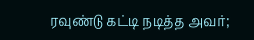ரவுண்டு கட்டி நடித்த அவர்;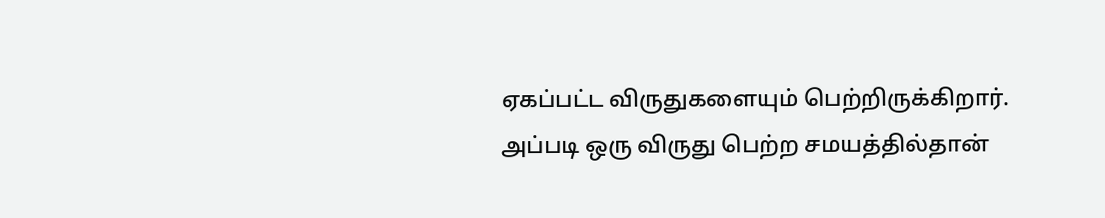ஏகப்பட்ட விருதுகளையும் பெற்றிருக்கிறார். அப்படி ஒரு விருது பெற்ற சமயத்தில்தான்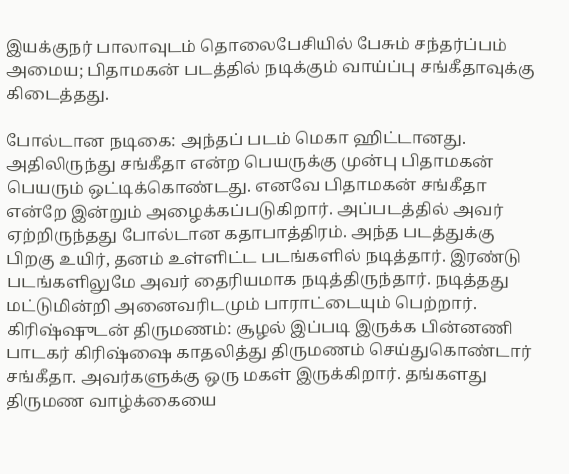இயக்குநர் பாலாவுடம் தொலைபேசியில் பேசும் சந்தர்ப்பம் அமைய; பிதாமகன் படத்தில் நடிக்கும் வாய்ப்பு சங்கீதாவுக்கு கிடைத்தது.

போல்டான நடிகை: அந்தப் படம் மெகா ஹிட்டானது. அதிலிருந்து சங்கீதா என்ற பெயருக்கு முன்பு பிதாமகன் பெயரும் ஒட்டிக்கொண்டது. எனவே பிதாமகன் சங்கீதா என்றே இன்றும் அழைக்கப்படுகிறார். அப்படத்தில் அவர் ஏற்றிருந்தது போல்டான கதாபாத்திரம். அந்த படத்துக்கு பிறகு உயிர், தனம் உள்ளிட்ட படங்களில் நடித்தார். இரண்டு படங்களிலுமே அவர் தைரியமாக நடித்திருந்தார். நடித்தது மட்டுமின்றி அனைவரிடமும் பாராட்டையும் பெற்றார்.
கிரிஷ்ஷுடன் திருமணம்: சூழல் இப்படி இருக்க பின்னணி பாடகர் கிரிஷ்ஷை காதலித்து திருமணம் செய்துகொண்டார் சங்கீதா. அவர்களுக்கு ஒரு மகள் இருக்கிறார். தங்களது திருமண வாழ்க்கையை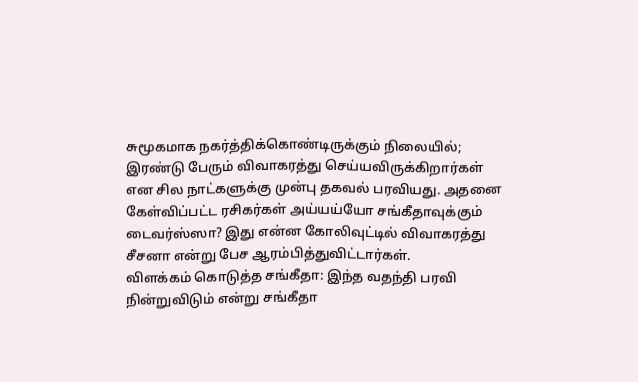சுமூகமாக நகர்த்திக்கொண்டிருக்கும் நிலையில்; இரண்டு பேரும் விவாகரத்து செய்யவிருக்கிறார்கள் என சில நாட்களுக்கு முன்பு தகவல் பரவியது. அதனை கேள்விப்பட்ட ரசிகர்கள் அய்யய்யோ சங்கீதாவுக்கும் டைவர்ஸ்ஸா? இது என்ன கோலிவுட்டில் விவாகரத்து சீசனா என்று பேச ஆரம்பித்துவிட்டார்கள்.
விளக்கம் கொடுத்த சங்கீதா: இந்த வதந்தி பரவி நின்றுவிடும் என்று சங்கீதா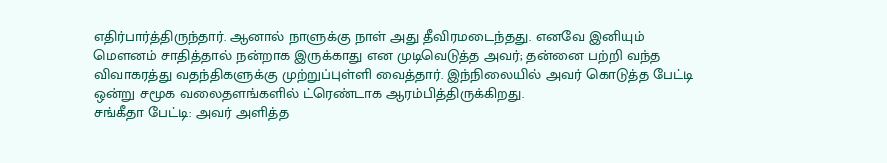எதிர்பார்த்திருந்தார். ஆனால் நாளுக்கு நாள் அது தீவிரமடைந்தது. எனவே இனியும் மௌனம் சாதித்தால் நன்றாக இருக்காது என முடிவெடுத்த அவர்; தன்னை பற்றி வந்த விவாகரத்து வதந்திகளுக்கு முற்றுப்புள்ளி வைத்தார். இந்நிலையில் அவர் கொடுத்த பேட்டி ஒன்று சமூக வலைதளங்களில் ட்ரெண்டாக ஆரம்பித்திருக்கிறது.
சங்கீதா பேட்டி: அவர் அளித்த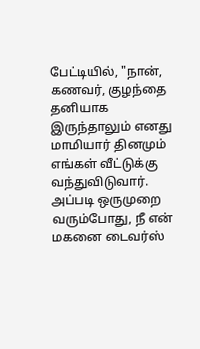பேட்டியில், "நான், கணவர், குழந்தை தனியாக இருந்தாலும் எனது மாமியார் தினமும் எங்கள் வீட்டுக்கு வந்துவிடுவார். அப்படி ஒருமுறை வரும்போது, நீ என் மகனை டைவர்ஸ்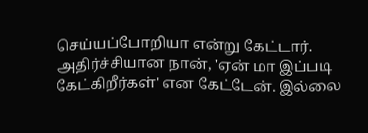செய்யப்போறியா என்று கேட்டார். அதிர்ச்சியான நான், 'ஏன் மா இப்படி கேட்கிறீர்கள்' என கேட்டேன். இல்லை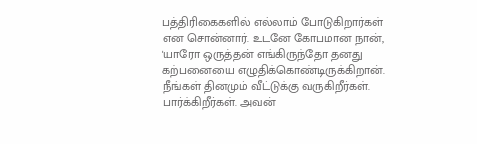பத்திரிகைகளில் எல்லாம் போடுகிறார்கள் என சொன்னார். உடனே கோபமான நான், 'யாரோ ஒருத்தன் எங்கிருந்தோ தனது கற்பனையை எழுதிக்கொண்டிருக்கிறான். நீங்கள் தினமும் வீட்டுக்கு வருகிறீர்கள். பார்க்கிறீர்கள். அவன்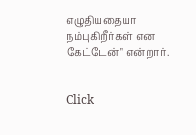எழுதியதையா நம்புகிறீர்கள் என கேட்டேன்" என்றார்.


Click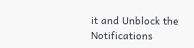it and Unblock the Notifications